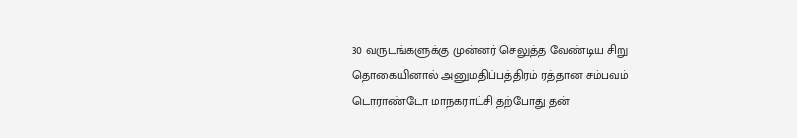30 வருடங்களுக்கு முன்னர் செலுத்த வேண்டிய சிறு தொகையினால் அனுமதிப்பத்திரம் ரத்தான சம்பவம்
டொராண்டோ மாநகராட்சி தற்போது தன்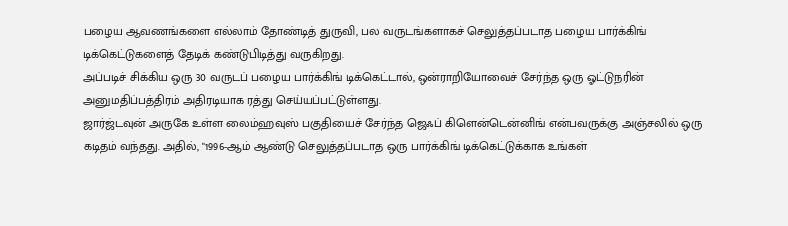பழைய ஆவணங்களை எல்லாம் தோண்டித் துருவி, பல வருடங்களாகச் செலுத்தப்படாத பழைய பார்க்கிங் டிக்கெட்டுகளைத் தேடிக் கண்டுபிடித்து வருகிறது.
அப்படிச் சிக்கிய ஒரு 30 வருடப் பழைய பார்க்கிங் டிக்கெட்டால், ஒன்ராறியோவைச் சேர்ந்த ஒரு ஓட்டுநரின் அனுமதிப்பத்திரம் அதிரடியாக ரத்து செய்யப்பட்டுள்ளது.
ஜார்ஜ்டவுன் அருகே உள்ள லைம்ஹவுஸ் பகுதியைச் சேர்ந்த ஜெஃப் கிளென்டென்னிங் என்பவருக்கு அஞ்சலில் ஒரு கடிதம் வந்தது. அதில், "1996-ஆம் ஆண்டு செலுத்தப்படாத ஒரு பார்க்கிங் டிக்கெட்டுக்காக உங்கள்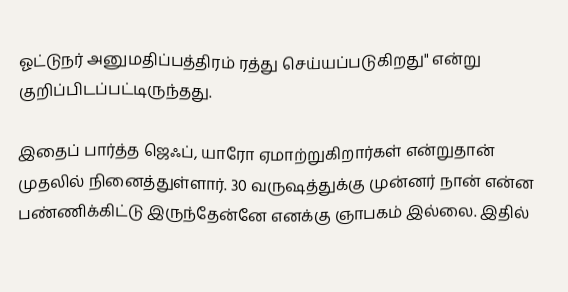ஓட்டுநர் அனுமதிப்பத்திரம் ரத்து செய்யப்படுகிறது" என்று குறிப்பிடப்பட்டிருந்தது.

இதைப் பார்த்த ஜெஃப், யாரோ ஏமாற்றுகிறார்கள் என்றுதான் முதலில் நினைத்துள்ளார். 30 வருஷத்துக்கு முன்னர் நான் என்ன பண்ணிக்கிட்டு இருந்தேன்னே எனக்கு ஞாபகம் இல்லை. இதில்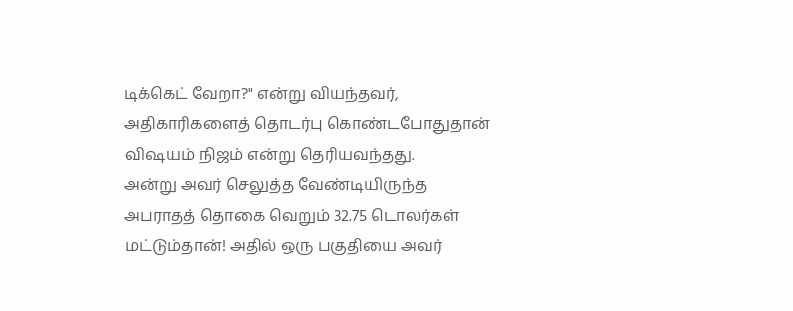டிக்கெட் வேறா?" என்று வியந்தவர், அதிகாரிகளைத் தொடர்பு கொண்டபோதுதான் விஷயம் நிஜம் என்று தெரியவந்தது.
அன்று அவர் செலுத்த வேண்டியிருந்த அபராதத் தொகை வெறும் 32.75 டொலர்கள் மட்டும்தான்! அதில் ஒரு பகுதியை அவர்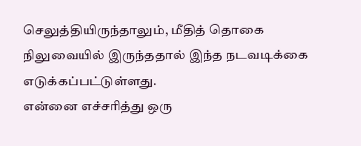செலுத்தியிருந்தாலும், மீதித் தொகை நிலுவையில் இருந்ததால் இந்த நடவடிக்கை எடுக்கப்பட்டுள்ளது.
என்னை எச்சரித்து ஒரு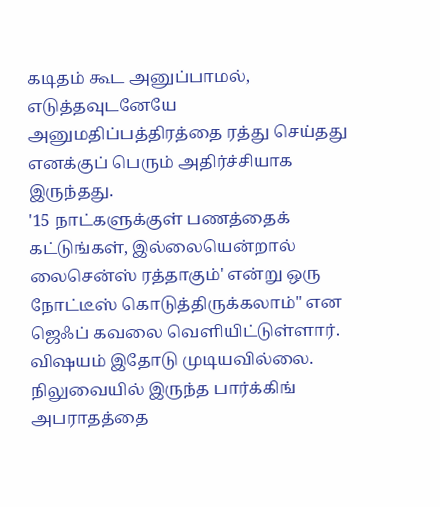கடிதம் கூட அனுப்பாமல், எடுத்தவுடனேயே அனுமதிப்பத்திரத்தை ரத்து செய்தது எனக்குப் பெரும் அதிர்ச்சியாக இருந்தது.
'15 நாட்களுக்குள் பணத்தைக் கட்டுங்கள், இல்லையென்றால் லைசென்ஸ் ரத்தாகும்' என்று ஒரு நோட்டீஸ் கொடுத்திருக்கலாம்" என ஜெஃப் கவலை வெளியிட்டுள்ளார்.
விஷயம் இதோடு முடியவில்லை. நிலுவையில் இருந்த பார்க்கிங் அபராதத்தை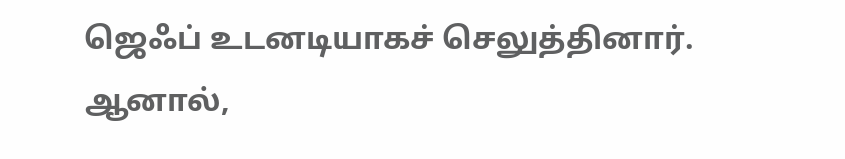ஜெஃப் உடனடியாகச் செலுத்தினார்.
ஆனால்,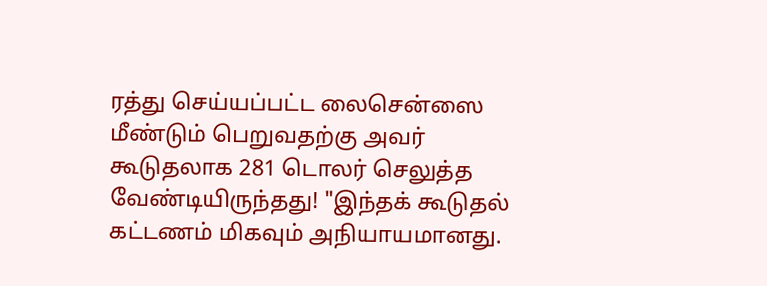ரத்து செய்யப்பட்ட லைசென்ஸை மீண்டும் பெறுவதற்கு அவர் கூடுதலாக 281 டொலர் செலுத்த வேண்டியிருந்தது! "இந்தக் கூடுதல் கட்டணம் மிகவும் அநியாயமானது.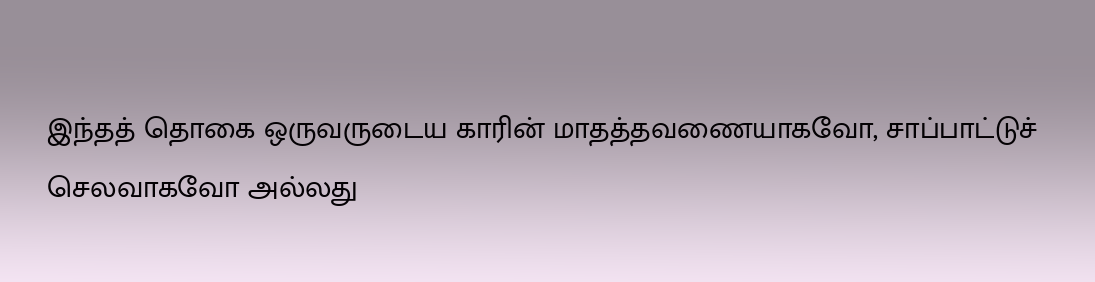இந்தத் தொகை ஒருவருடைய காரின் மாதத்தவணையாகவோ, சாப்பாட்டுச் செலவாகவோ அல்லது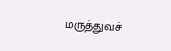மருத்துவச்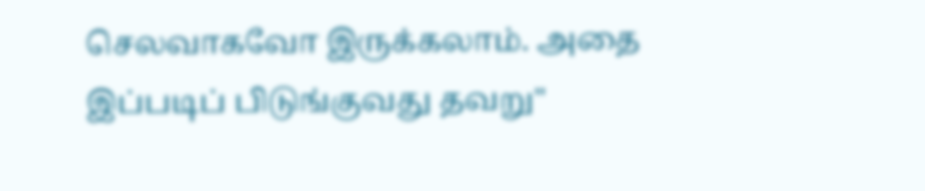செலவாகவோ இருக்கலாம். அதை இப்படிப் பிடுங்குவது தவறு"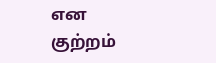என குற்றம்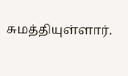சுமத்தியுள்ளார்.